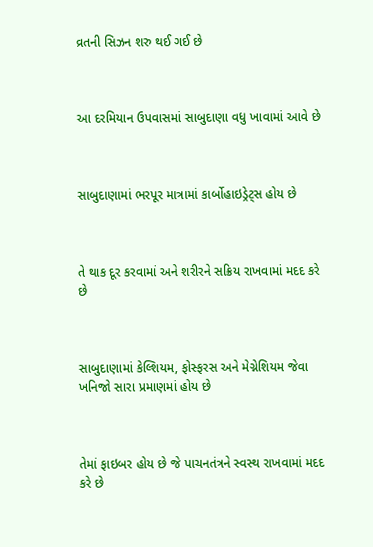વ્રતની સિઝન શરુ થઈ ગઈ છે



આ દરમિયાન ઉપવાસમાં સાબુદાણા વધુ ખાવામાં આવે છે



સાબુદાણામાં ભરપૂર માત્રામાં કાર્બોહાઇડ્રેટ્સ હોય છે



તે થાક દૂર કરવામાં અને શરીરને સક્રિય રાખવામાં મદદ કરે છે



સાબુદાણામાં કેલ્શિયમ, ફોસ્ફરસ અને મેગ્નેશિયમ જેવા ખનિજો સારા પ્રમાણમાં હોય છે



તેમાં ફાઇબર હોય છે જે પાચનતંત્રને સ્વસ્થ રાખવામાં મદદ કરે છે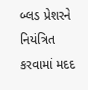બ્લડ પ્રેશરને નિયંત્રિત કરવામાં મદદ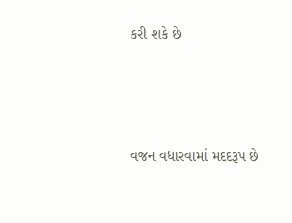કરી શકે છે



વજન વધારવામાં મદદરૂપ છે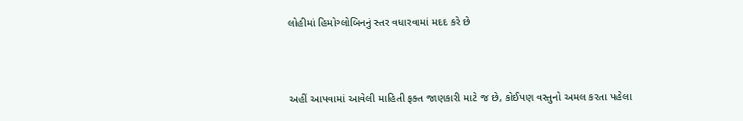લોહીમાં હિમોગ્લોબિનનું સ્તર વધારવામાં મદદ કરે છે



અહીં આપવામાં આવેલી માહિતી ફક્ત જાણકારી માટે જ છે, કોઈપણ વસ્તુનો અમલ કરતા પહેલા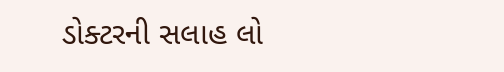ડોક્ટરની સલાહ લો